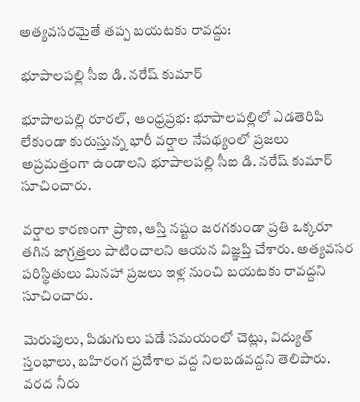అత్యవసరమైతే తప్ప బయటకు రావద్దు:

భూపాలపల్లి సీఐ డి. నరేష్ కుమార్

భూపాలపల్లి రూరల్, ఆంధ్రప్రభ: భూపాలపల్లిలో ఎడతెరిపి లేకుండా కురుస్తున్న భారీ వర్షాల నేపథ్యంలో ప్రజలు అప్రమత్తంగా ఉండాలని భూపాలపల్లి సీఐ డి. నరేష్ కుమార్ సూచించారు.

వర్షాల కారణంగా ప్రాణ, ఆస్తి నష్టం జరగకుండా ప్రతి ఒక్కరూ తగిన జాగ్రత్తలు పాటించాలని ఆయన విజ్ఞప్తి చేశారు. అత్యవసర పరిస్థితులు మినహా ప్రజలు ఇళ్ల నుంచి బయటకు రావద్దని సూచించారు.

మెరుపులు, పిడుగులు పడే సమయంలో చెట్లు, విద్యుత్ స్తంభాలు, బహిరంగ ప్రదేశాల వద్ద నిలబడవద్దని తెలిపారు. వరద నీరు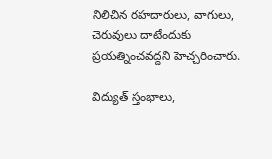నిలిచిన రహదారులు, వాగులు, చెరువులు దాటేందుకు ప్రయత్నించవద్దని హెచ్చరించారు.

విద్యుత్ స్తంభాలు,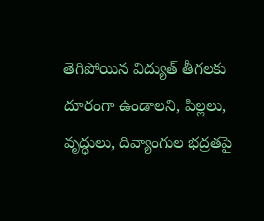తెగిపోయిన విద్యుత్ తీగలకు దూరంగా ఉండాలని, పిల్లలు, వృద్ధులు, దివ్యాంగుల భద్రతపై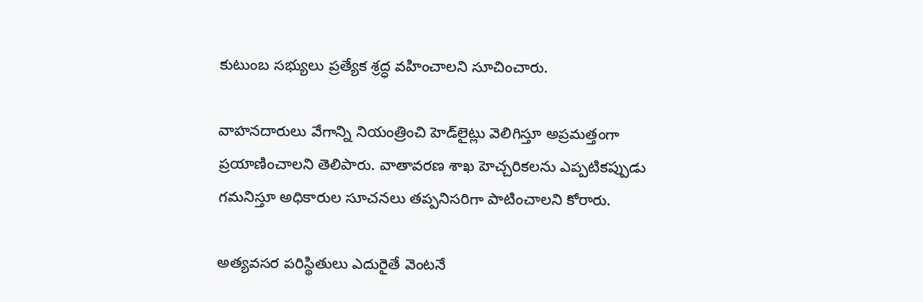కుటుంబ సభ్యులు ప్రత్యేక శ్రద్ధ వహించాలని సూచించారు.

వాహనదారులు వేగాన్ని నియంత్రించి హెడ్‌లైట్లు వెలిగిస్తూ అప్రమత్తంగా ప్రయాణించాలని తెలిపారు. వాతావరణ శాఖ హెచ్చరికలను ఎప్పటికప్పుడు గమనిస్తూ అధికారుల సూచనలు తప్పనిసరిగా పాటించాలని కోరారు.

అత్యవసర పరిస్థితులు ఎదురైతే వెంటనే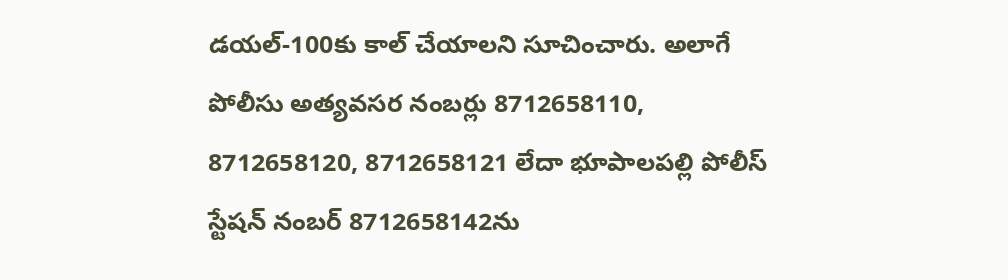డయల్-100కు కాల్ చేయాలని సూచించారు. అలాగే పోలీసు అత్యవసర నంబర్లు 8712658110, 8712658120, 8712658121 లేదా భూపాలపల్లి పోలీస్ స్టేషన్ నంబర్ 8712658142ను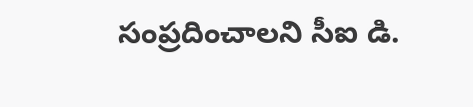సంప్రదించాలని సీఐ డి.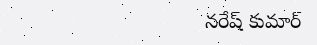నరేష్ కుమార్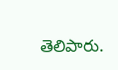తెలిపారు.